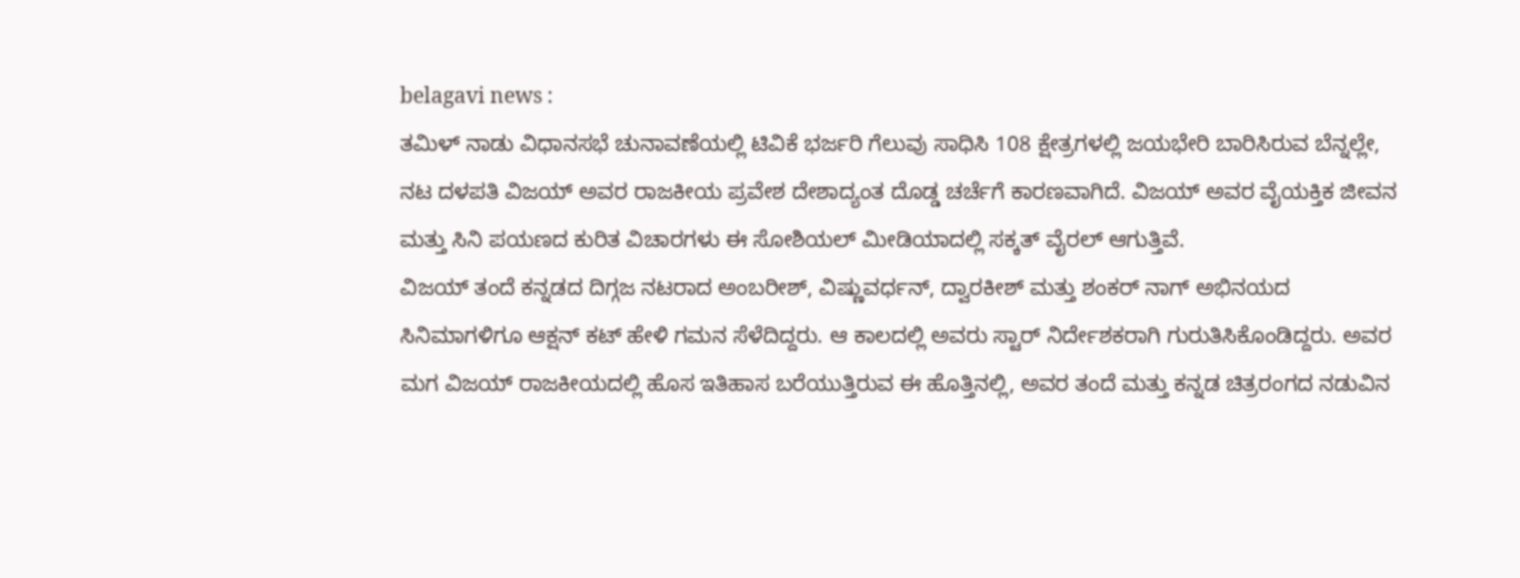belagavi news :
ತಮಿಳ್ ನಾಡು ವಿಧಾನಸಭೆ ಚುನಾವಣೆಯಲ್ಲಿ ಟಿವಿಕೆ ಭರ್ಜರಿ ಗೆಲುವು ಸಾಧಿಸಿ 108 ಕ್ಷೇತ್ರಗಳಲ್ಲಿ ಜಯಭೇರಿ ಬಾರಿಸಿರುವ ಬೆನ್ನಲ್ಲೇ, ನಟ ದಳಪತಿ ವಿಜಯ್ ಅವರ ರಾಜಕೀಯ ಪ್ರವೇಶ ದೇಶಾದ್ಯಂತ ದೊಡ್ಡ ಚರ್ಚೆಗೆ ಕಾರಣವಾಗಿದೆ. ವಿಜಯ್ ಅವರ ವೈಯಕ್ತಿಕ ಜೀವನ ಮತ್ತು ಸಿನಿ ಪಯಣದ ಕುರಿತ ವಿಚಾರಗಳು ಈ ಸೋಶಿಯಲ್ ಮೀಡಿಯಾದಲ್ಲಿ ಸಕ್ಕತ್ ವೈರಲ್ ಆಗುತ್ತಿವೆ.
ವಿಜಯ್ ತಂದೆ ಕನ್ನಡದ ದಿಗ್ಗಜ ನಟರಾದ ಅಂಬರೀಶ್, ವಿಷ್ಣುವರ್ಧನ್, ದ್ವಾರಕೀಶ್ ಮತ್ತು ಶಂಕರ್ ನಾಗ್ ಅಭಿನಯದ ಸಿನಿಮಾಗಳಿಗೂ ಆಕ್ಷನ್ ಕಟ್ ಹೇಳಿ ಗಮನ ಸೆಳೆದಿದ್ದರು. ಆ ಕಾಲದಲ್ಲಿ ಅವರು ಸ್ಟಾರ್ ನಿರ್ದೇಶಕರಾಗಿ ಗುರುತಿಸಿಕೊಂಡಿದ್ದರು. ಅವರ ಮಗ ವಿಜಯ್ ರಾಜಕೀಯದಲ್ಲಿ ಹೊಸ ಇತಿಹಾಸ ಬರೆಯುತ್ತಿರುವ ಈ ಹೊತ್ತಿನಲ್ಲಿ, ಅವರ ತಂದೆ ಮತ್ತು ಕನ್ನಡ ಚಿತ್ರರಂಗದ ನಡುವಿನ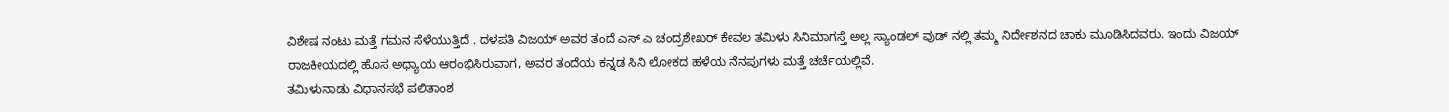ವಿಶೇಷ ನಂಟು ಮತ್ತೆ ಗಮನ ಸೆಳೆಯುತ್ತಿದೆ . ದಳಪತಿ ವಿಜಯ್ ಅವರ ತಂದೆ ಎಸ್ ಎ ಚಂದ್ರಶೇಖರ್ ಕೇವಲ ತಮಿಳು ಸಿನಿಮಾಗಸ್ತೆ ಅಲ್ಲ ಸ್ಯಾಂಡಲ್ ವುಡ್ ನಲ್ಲಿ ತಮ್ಮ ನಿರ್ದೇಶನದ ಚಾಕು ಮೂಡಿಸಿದವರು. ಇಂದು ವಿಜಯ್ ರಾಜಕೀಯದಲ್ಲಿ ಹೊಸ ಅಧ್ಯಾಯ ಆರಂಭಿಸಿರುವಾಗ, ಅವರ ತಂದೆಯ ಕನ್ನಡ ಸಿನಿ ಲೋಕದ ಹಳೆಯ ನೆನಪುಗಳು ಮತ್ತೆ ಚರ್ಚೆಯಲ್ಲಿವೆ.
ತಮಿಳುನಾಡು ವಿಧಾನಸಭೆ ಪಲಿತಾಂಶ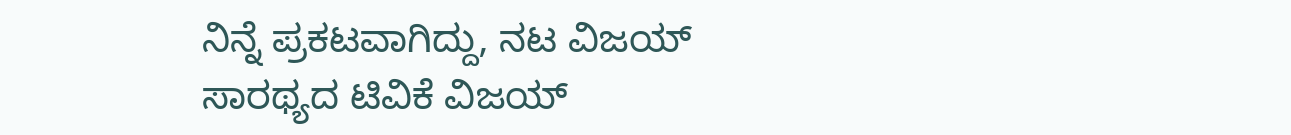ನಿನ್ನೆ ಪ್ರಕಟವಾಗಿದ್ದು, ನಟ ವಿಜಯ್ ಸಾರಥ್ಯದ ಟಿವಿಕೆ ವಿಜಯ್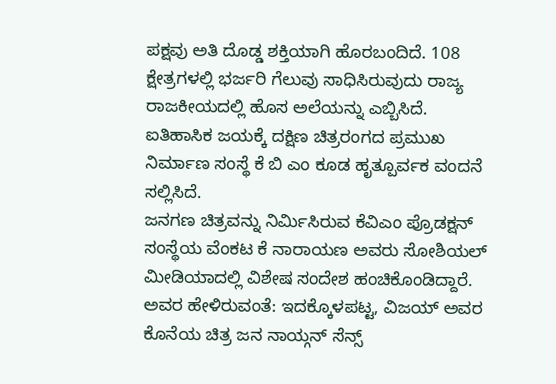ಪಕ್ಷವು ಅತಿ ದೊಡ್ಡ ಶಕ್ತಿಯಾಗಿ ಹೊರಬಂದಿದೆ. 108 ಕ್ಷೇತ್ರಗಳಲ್ಲಿ ಭರ್ಜರಿ ಗೆಲುವು ಸಾಧಿಸಿರುವುದು ರಾಜ್ಯ ರಾಜಕೀಯದಲ್ಲಿ ಹೊಸ ಅಲೆಯನ್ನು ಎಬ್ಬಿಸಿದೆ. ಐತಿಹಾಸಿಕ ಜಯಕ್ಕೆ ದಕ್ಷಿಣ ಚಿತ್ರರಂಗದ ಪ್ರಮುಖ ನಿರ್ಮಾಣ ಸಂಸ್ಥೆ ಕೆ ಬಿ ಎಂ ಕೂಡ ಹೃತ್ಪೂರ್ವಕ ವಂದನೆ ಸಲ್ಲಿಸಿದೆ.
ಜನಗಣ ಚಿತ್ರವನ್ನು ನಿರ್ಮಿಸಿರುವ ಕೆವಿಎಂ ಪ್ರೊಡಕ್ಷನ್ ಸಂಸ್ಥೆಯ ವೆಂಕಟ ಕೆ ನಾರಾಯಣ ಅವರು ಸೋಶಿಯಲ್ ಮೀಡಿಯಾದಲ್ಲಿ ವಿಶೇಷ ಸಂದೇಶ ಹಂಚಿಕೊಂಡಿದ್ದಾರೆ. ಅವರ ಹೇಳಿರುವಂತೆ: ಇದಕ್ಕೊಳಪಟ್ಟ, ವಿಜಯ್ ಅವರ ಕೊನೆಯ ಚಿತ್ರ ಜನ ನಾಯ್ಗನ್ ಸೆನ್ಸ್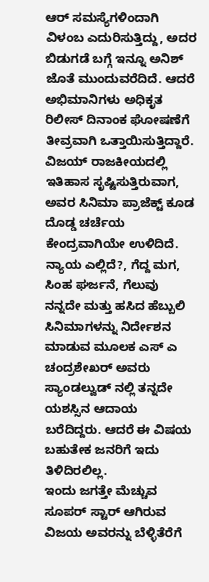ಆರ್ ಸಮಸ್ಯೆಗಳಿಂದಾಗಿ ವಿಳಂಬ ಎದುರಿಸುತ್ತಿದ್ದು, ಅದರ ಬಿಡುಗಡೆ ಬಗ್ಗೆ ಇನ್ನೂ ಅನಿಶ್ ಜೊತೆ ಮುಂದುವರೆದಿದೆ. ಆದರೆ ಅಭಿಮಾನಿಗಳು ಅಧಿಕೃತ ರಿಲೀಸ್ ದಿನಾಂಕ ಘೋಷಣೆಗೆ ತೀವ್ರವಾಗಿ ಒತ್ತಾಯಿಸುತ್ತಿದ್ದಾರೆ. ವಿಜಯ್ ರಾಜಕೀಯದಲ್ಲಿ ಇತಿಹಾಸ ಸೃಷ್ಟಿಸುತ್ತಿರುವಾಗ, ಅವರ ಸಿನಿಮಾ ಪ್ರಾಜೆಕ್ಟ್ ಕೂಡ ದೊಡ್ಡ ಚರ್ಚೆಯ ಕೇಂದ್ರವಾಗಿಯೇ ಉಳಿದಿದೆ.
ನ್ಯಾಯ ಎಲ್ಲಿದೆ?, ಗೆದ್ದ ಮಗ, ಸಿಂಹ ಘರ್ಜನೆ, ಗೆಲುವು ನನ್ನದೇ ಮತ್ತು ಹಸಿದ ಹೆಬ್ಬುಲಿ ಸಿನಿಮಾಗಳನ್ನು ನಿರ್ದೇಶನ ಮಾಡುವ ಮೂಲಕ ಎಸ್ ಎ ಚಂದ್ರಶೇಖರ್ ಅವರು ಸ್ಯಾಂಡಲ್ವುಡ್ ನಲ್ಲಿ ತನ್ನದೇ ಯಶಸ್ಸಿನ ಆದಾಯ ಬರೆದಿದ್ದರು. ಆದರೆ ಈ ವಿಷಯ ಬಹುತೇಕ ಜನರಿಗೆ ಇದು ತಿಳಿದಿರಲಿಲ್ಲ.
ಇಂದು ಜಗತ್ತೇ ಮೆಚ್ಚುವ ಸೂಪರ್ ಸ್ಟಾರ್ ಆಗಿರುವ ವಿಜಯ ಅವರನ್ನು ಬೆಳ್ಳಿತೆರೆಗೆ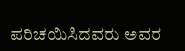ಪರಿಚಯಿಸಿದವರು ಅವರ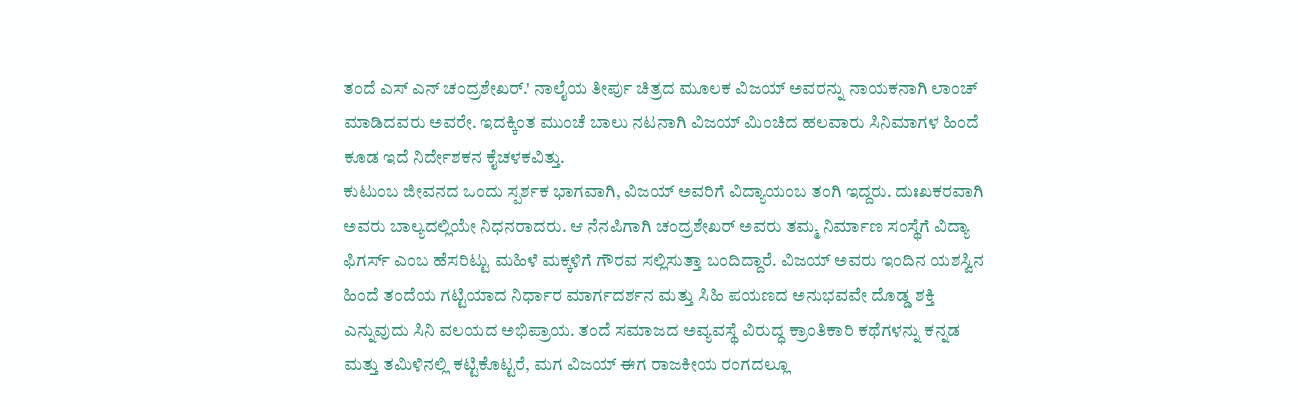ತಂದೆ ಎಸ್ ಎನ್ ಚಂದ್ರಶೇಖರ್.' ನಾಲೈಯ ತೀರ್ಪು ಚಿತ್ರದ ಮೂಲಕ ವಿಜಯ್ ಅವರನ್ನು ನಾಯಕನಾಗಿ ಲಾಂಚ್ ಮಾಡಿದವರು ಅವರೇ. ಇದಕ್ಕಿಂತ ಮುಂಚೆ ಬಾಲು ನಟನಾಗಿ ವಿಜಯ್ ಮಿಂಚಿದ ಹಲವಾರು ಸಿನಿಮಾಗಳ ಹಿಂದೆ ಕೂಡ ಇದೆ ನಿರ್ದೇಶಕನ ಕೈಚಳಕವಿತ್ತು.
ಕುಟುಂಬ ಜೀವನದ ಒಂದು ಸ್ಪರ್ಶಕ ಭಾಗವಾಗಿ, ವಿಜಯ್ ಅವರಿಗೆ ವಿದ್ಯಾಯಂಬ ತಂಗಿ ಇದ್ದರು. ದುಃಖಕರವಾಗಿ ಅವರು ಬಾಲ್ಯದಲ್ಲಿಯೇ ನಿಧನರಾದರು. ಆ ನೆನಪಿಗಾಗಿ ಚಂದ್ರಶೇಖರ್ ಅವರು ತಮ್ಮ ನಿರ್ಮಾಣ ಸಂಸ್ಥೆಗೆ ವಿದ್ಯಾ ಫಿಗರ್ಸ್ ಎಂಬ ಹೆಸರಿಟ್ಟು ಮಹಿಳೆ ಮಕ್ಕಳಿಗೆ ಗೌರವ ಸಲ್ಲಿಸುತ್ತಾ ಬಂದಿದ್ದಾರೆ. ವಿಜಯ್ ಅವರು ಇಂದಿನ ಯಶಸ್ವಿನ ಹಿಂದೆ ತಂದೆಯ ಗಟ್ಟಿಯಾದ ನಿರ್ಧಾರ ಮಾರ್ಗದರ್ಶನ ಮತ್ತು ಸಿಹಿ ಪಯಣದ ಅನುಭವವೇ ದೊಡ್ಡ ಶಕ್ತಿ ಎನ್ನುವುದು ಸಿನಿ ವಲಯದ ಅಭಿಪ್ರಾಯ. ತಂದೆ ಸಮಾಜದ ಅವ್ಯವಸ್ಥೆ ವಿರುದ್ಧ ಕ್ರಾಂತಿಕಾರಿ ಕಥೆಗಳನ್ನು ಕನ್ನಡ ಮತ್ತು ತಮಿಳಿನಲ್ಲಿ ಕಟ್ಟಿಕೊಟ್ಟರೆ, ಮಗ ವಿಜಯ್ ಈಗ ರಾಜಕೀಯ ರಂಗದಲ್ಲೂ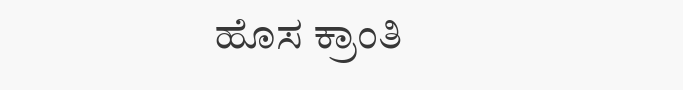ಹೊಸ ಕ್ರಾಂತಿ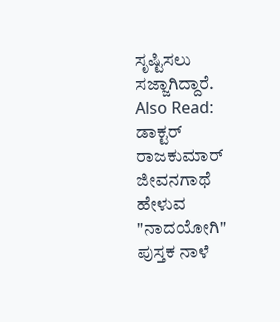ಸೃಷ್ಟಿಸಲು ಸಜ್ಜಾಗಿದ್ದಾರೆ.
Also Read:
ಡಾಕ್ಟರ್ ರಾಜಕುಮಾರ್ ಜೀವನಗಾಥೆ ಹೇಳುವ "ನಾದಯೋಗಿ" ಪುಸ್ತಕ ನಾಳೆ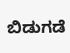ಬಿಡುಗಡೆ